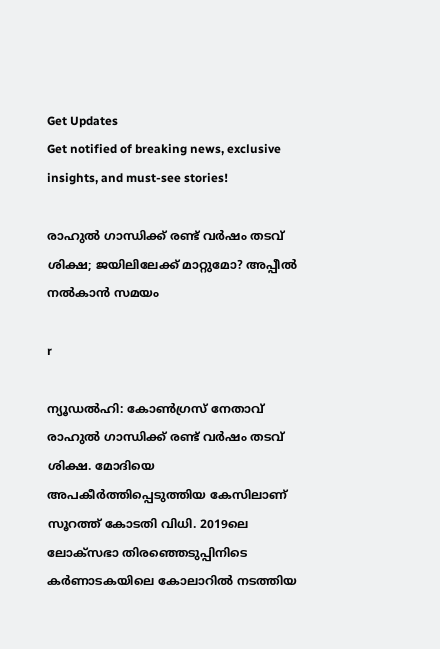Get Updates
Get notified of breaking news, exclusive insights, and must-see stories!

രാഹുല്‍ ഗാന്ധിക്ക് രണ്ട് വര്‍ഷം തടവ് ശിക്ഷ; ജയിലിലേക്ക് മാറ്റുമോ? അപ്പീല്‍ നല്‍കാന്‍ സമയം

r

ന്യൂഡല്‍ഹി: കോണ്‍ഗ്രസ് നേതാവ് രാഹുല്‍ ഗാന്ധിക്ക് രണ്ട് വര്‍ഷം തടവ് ശിക്ഷ. മോദിയെ അപകീര്‍ത്തിപ്പെടുത്തിയ കേസിലാണ് സൂറത്ത് കോടതി വിധി. 2019ലെ ലോക്‌സഭാ തിരഞ്ഞെടുപ്പിനിടെ കര്‍ണാടകയിലെ കോലാറില്‍ നടത്തിയ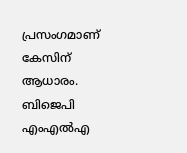പ്രസംഗമാണ് കേസിന് ആധാരം. ബിജെപി എംഎല്‍എ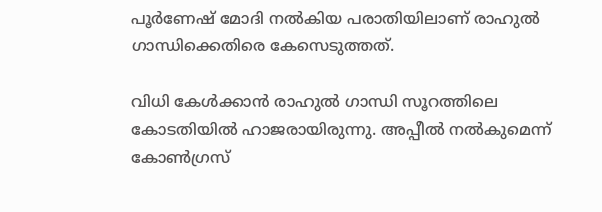പൂര്‍ണേഷ് മോദി നല്‍കിയ പരാതിയിലാണ് രാഹുല്‍ ഗാന്ധിക്കെതിരെ കേസെടുത്തത്.

വിധി കേള്‍ക്കാന്‍ രാഹുല്‍ ഗാന്ധി സൂറത്തിലെ കോടതിയില്‍ ഹാജരായിരുന്നു. അപ്പീല്‍ നല്‍കുമെന്ന് കോണ്‍ഗ്രസ്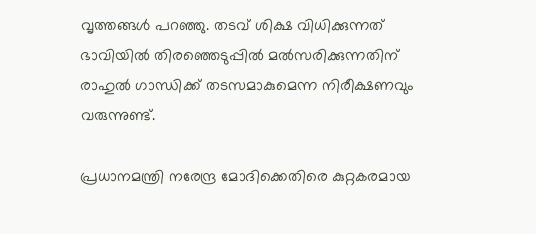വൃത്തങ്ങള്‍ പറഞ്ഞു. തടവ് ശിക്ഷ വിധിക്കുന്നത് ഭാവിയില്‍ തിരഞ്ഞെടുപ്പില്‍ മല്‍സരിക്കുന്നതിന് രാഹുല്‍ ഗാന്ധിക്ക് തടസമാകുമെന്ന നിരീക്ഷണവും വരുന്നുണ്ട്.

പ്രധാനമന്ത്രി നരേന്ദ്ര മോദിക്കെതിരെ കുറ്റകരമായ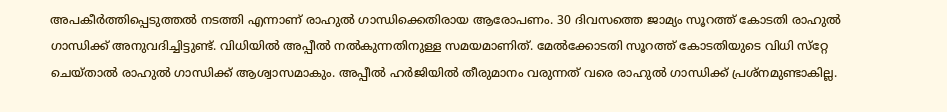അപകീര്‍ത്തിപ്പെടുത്തല്‍ നടത്തി എന്നാണ് രാഹുല്‍ ഗാന്ധിക്കെതിരായ ആരോപണം. 30 ദിവസത്തെ ജാമ്യം സൂറത്ത് കോടതി രാഹുല്‍ ഗാന്ധിക്ക് അനുവദിച്ചിട്ടുണ്ട്. വിധിയില്‍ അപ്പീല്‍ നല്‍കുന്നതിനുള്ള സമയമാണിത്. മേല്‍ക്കോടതി സൂറത്ത് കോടതിയുടെ വിധി സ്‌റ്റേ ചെയ്താല്‍ രാഹുല്‍ ഗാന്ധിക്ക് ആശ്വാസമാകും. അപ്പീല്‍ ഹര്‍ജിയില്‍ തീരുമാനം വരുന്നത് വരെ രാഹുല്‍ ഗാന്ധിക്ക് പ്രശ്‌നമുണ്ടാകില്ല.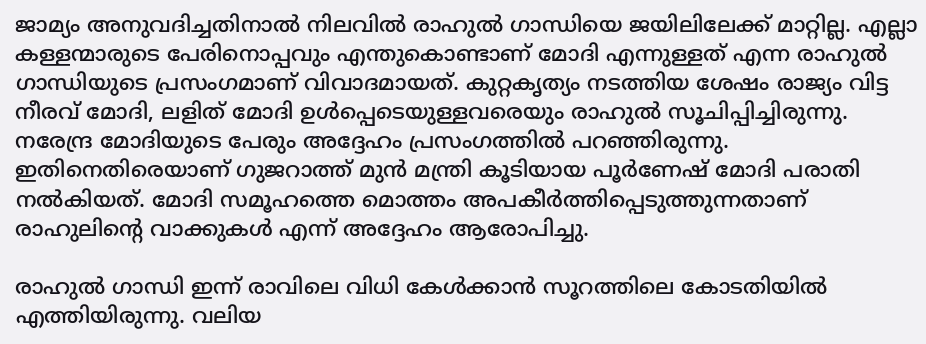ജാമ്യം അനുവദിച്ചതിനാല്‍ നിലവില്‍ രാഹുല്‍ ഗാന്ധിയെ ജയിലിലേക്ക് മാറ്റില്ല. എല്ലാ കള്ളന്മാരുടെ പേരിനൊപ്പവും എന്തുകൊണ്ടാണ് മോദി എന്നുള്ളത് എന്ന രാഹുല്‍ ഗാന്ധിയുടെ പ്രസംഗമാണ് വിവാദമായത്. കുറ്റകൃത്യം നടത്തിയ ശേഷം രാജ്യം വിട്ട നീരവ് മോദി, ലളിത് മോദി ഉള്‍പ്പെടെയുള്ളവരെയും രാഹുല്‍ സൂചിപ്പിച്ചിരുന്നു. നരേന്ദ്ര മോദിയുടെ പേരും അദ്ദേഹം പ്രസംഗത്തില്‍ പറഞ്ഞിരുന്നു. ഇതിനെതിരെയാണ് ഗുജറാത്ത് മുന്‍ മന്ത്രി കൂടിയായ പൂര്‍ണേഷ് മോദി പരാതി നല്‍കിയത്. മോദി സമൂഹത്തെ മൊത്തം അപകീര്‍ത്തിപ്പെടുത്തുന്നതാണ് രാഹുലിന്റെ വാക്കുകള്‍ എന്ന് അദ്ദേഹം ആരോപിച്ചു.

രാഹുല്‍ ഗാന്ധി ഇന്ന് രാവിലെ വിധി കേള്‍ക്കാന്‍ സൂറത്തിലെ കോടതിയില്‍ എത്തിയിരുന്നു. വലിയ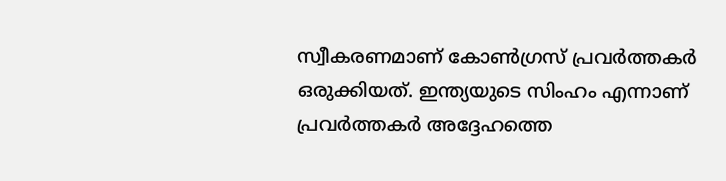സ്വീകരണമാണ് കോണ്‍ഗ്രസ് പ്രവര്‍ത്തകര്‍ ഒരുക്കിയത്. ഇന്ത്യയുടെ സിംഹം എന്നാണ് പ്രവര്‍ത്തകര്‍ അദ്ദേഹത്തെ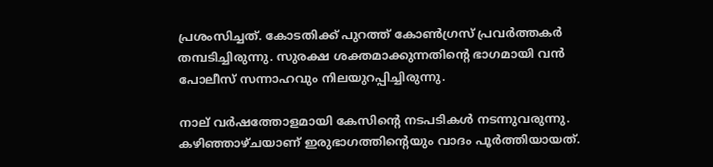പ്രശംസിച്ചത്. കോടതിക്ക് പുറത്ത് കോണ്‍ഗ്രസ് പ്രവര്‍ത്തകര്‍ തമ്പടിച്ചിരുന്നു. സുരക്ഷ ശക്തമാക്കുന്നതിന്റെ ഭാഗമായി വന്‍ പോലീസ് സന്നാഹവും നിലയുറപ്പിച്ചിരുന്നു.

നാല് വര്‍ഷത്തോളമായി കേസിന്റെ നടപടികള്‍ നടന്നുവരുന്നു. കഴിഞ്ഞാഴ്ചയാണ് ഇരുഭാഗത്തിന്റെയും വാദം പൂര്‍ത്തിയായത്.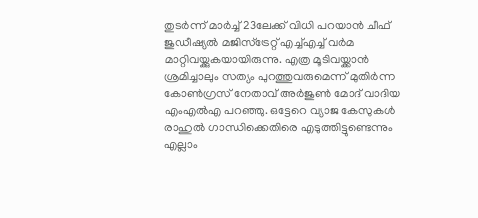തുടര്‍ന്ന് മാര്‍ച്ച് 23ലേക്ക് വിധി പറയാന്‍ ചീഫ് ജുഡീഷ്യല്‍ മജിസ്‌ട്രേറ്റ് എച്ച്എച്ച് വര്‍മ മാറ്റിവയ്ക്കുകയായിരുന്നു. എത്ര മൂടിവയ്ക്കാന്‍ ശ്രമിച്ചാലും സത്യം പുറത്തുവരുമെന്ന് മുതിര്‍ന്ന കോണ്‍ഗ്രസ് നേതാവ് അര്‍ജുണ്‍ മോദ് വാദിയ എംഎല്‍എ പറഞ്ഞു. ഒട്ടേറെ വ്യാജ കേസുകള്‍ രാഹുല്‍ ഗാന്ധിക്കെതിരെ എടുത്തിട്ടുണ്ടെന്നും എല്ലാം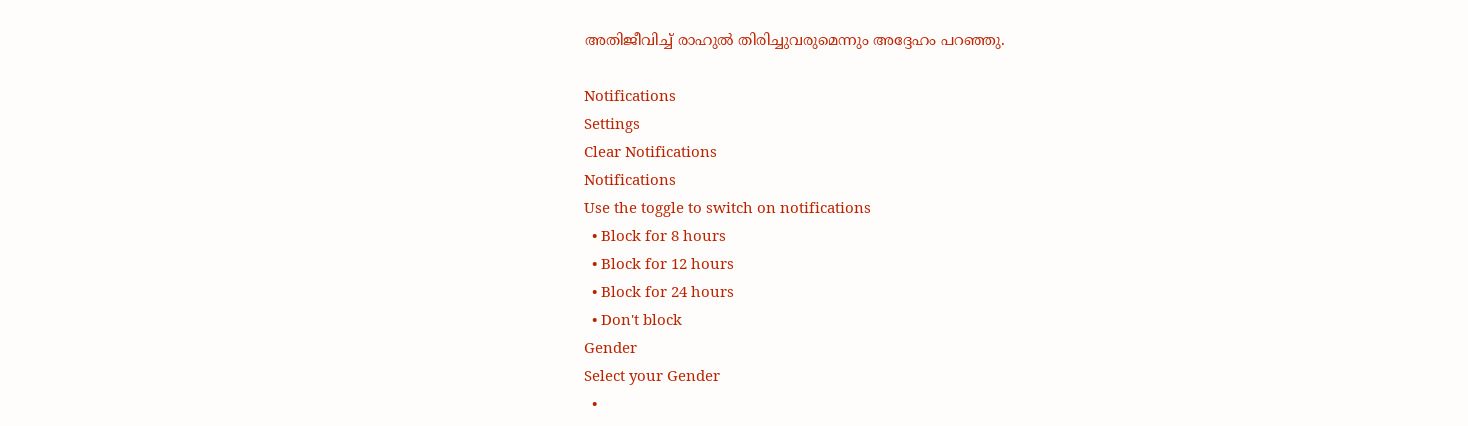അതിജീവിച്ച് രാഹുല്‍ തിരിച്ചുവരുമെന്നും അദ്ദേഹം പറഞ്ഞു.

Notifications
Settings
Clear Notifications
Notifications
Use the toggle to switch on notifications
  • Block for 8 hours
  • Block for 12 hours
  • Block for 24 hours
  • Don't block
Gender
Select your Gender
  •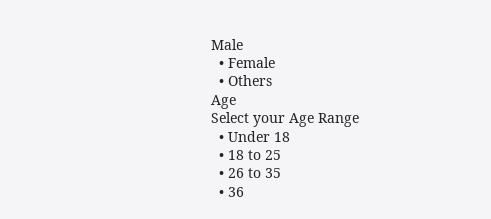Male
  • Female
  • Others
Age
Select your Age Range
  • Under 18
  • 18 to 25
  • 26 to 35
  • 36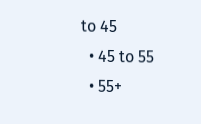to 45
  • 45 to 55
  • 55+